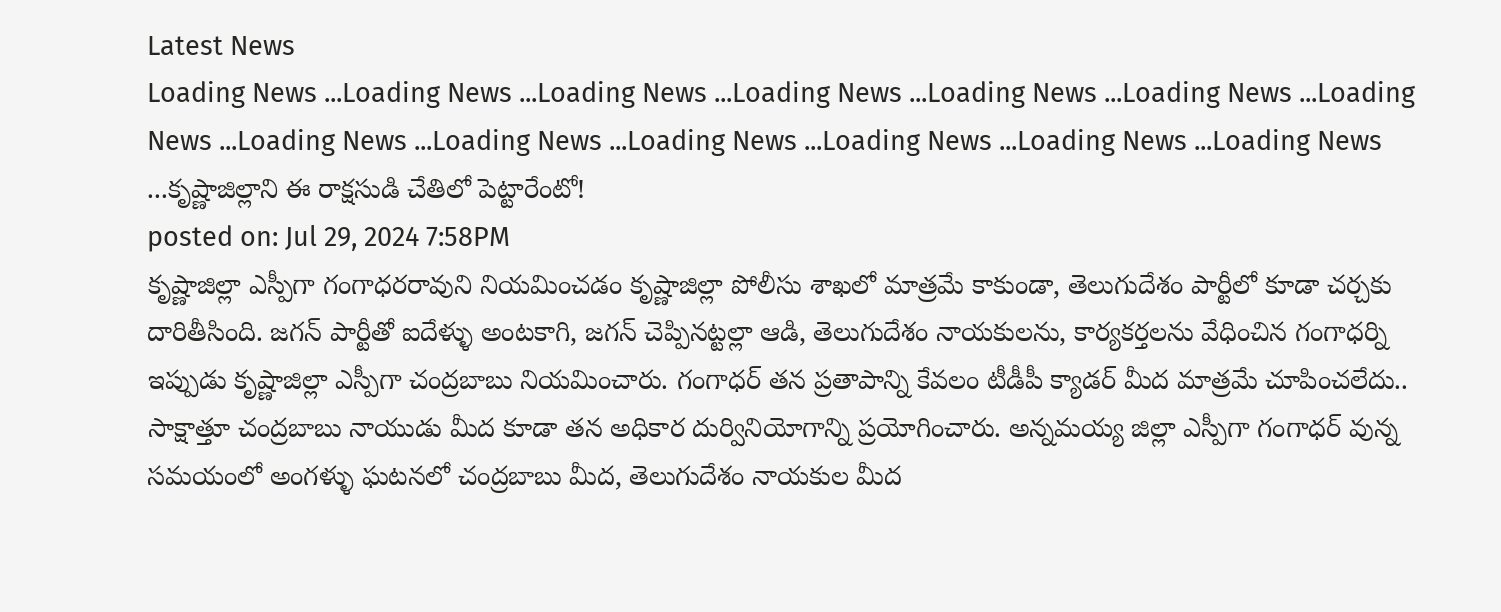Latest News
Loading News ...Loading News ...Loading News ...Loading News ...Loading News ...Loading News ...Loading News ...Loading News ...Loading News ...Loading News ...Loading News ...Loading News ...Loading News ...కృష్ణాజిల్లాని ఈ రాక్షసుడి చేతిలో పెట్టారేంటో!
posted on: Jul 29, 2024 7:58PM
కృష్ణాజిల్లా ఎస్పీగా గంగాధరరావుని నియమించడం కృష్ణాజిల్లా పోలీసు శాఖలో మాత్రమే కాకుండా, తెలుగుదేశం పార్టీలో కూడా చర్చకు దారితీసింది. జగన్ పార్టీతో ఐదేళ్ళు అంటకాగి, జగన్ చెప్పినట్టల్లా ఆడి, తెలుగుదేశం నాయకులను, కార్యకర్తలను వేధించిన గంగాధర్ని ఇప్పుడు కృష్ణాజిల్లా ఎస్పీగా చంద్రబాబు నియమించారు. గంగాధర్ తన ప్రతాపాన్ని కేవలం టీడీపీ క్యాడర్ మీద మాత్రమే చూపించలేదు.. సాక్షాత్తూ చంద్రబాబు నాయుడు మీద కూడా తన అధికార దుర్వినియోగాన్ని ప్రయోగించారు. అన్నమయ్య జిల్లా ఎస్పీగా గంగాధర్ వున్న సమయంలో అంగళ్ళు ఘటనలో చంద్రబాబు మీద, తెలుగుదేశం నాయకుల మీద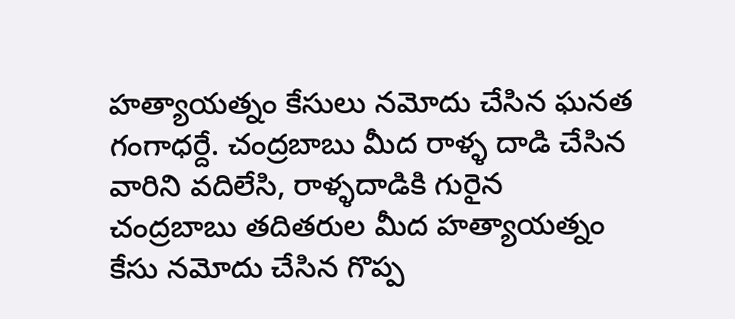హత్యాయత్నం కేసులు నమోదు చేసిన ఘనత గంగాధర్దే. చంద్రబాబు మీద రాళ్ళ దాడి చేసిన వారిని వదిలేసి, రాళ్ళదాడికి గురైన చంద్రబాబు తదితరుల మీద హత్యాయత్నం కేసు నమోదు చేసిన గొప్ప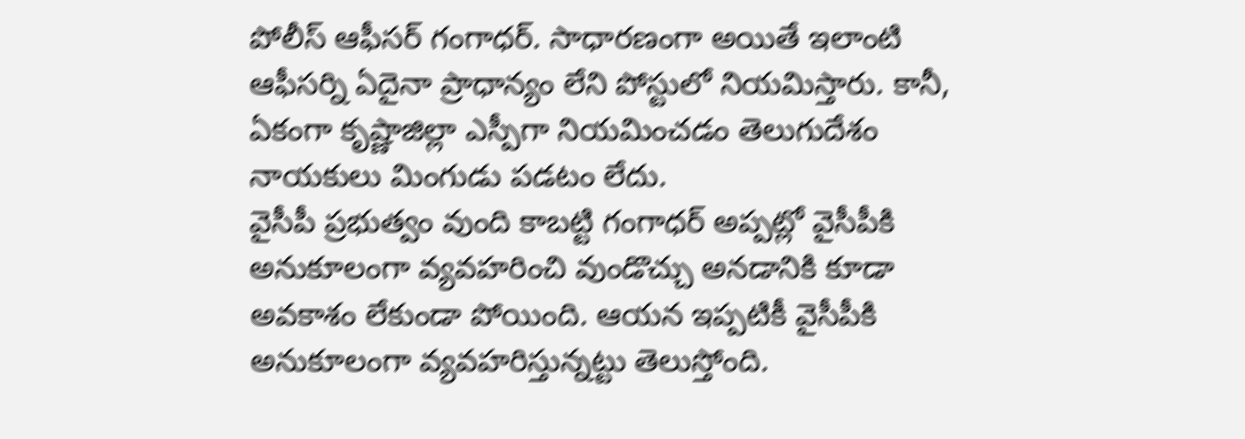పోలీస్ ఆఫీసర్ గంగాధర్. సాధారణంగా అయితే ఇలాంటి ఆఫీసర్ని ఏదైనా ప్రాధాన్యం లేని పోస్టులో నియమిస్తారు. కానీ, ఏకంగా కృష్ణాజిల్లా ఎస్పీగా నియమించడం తెలుగుదేశం నాయకులు మింగుడు పడటం లేదు.
వైసీపీ ప్రభుత్వం వుంది కాబట్టి గంగాధర్ అప్పట్లో వైసీపీకి అనుకూలంగా వ్యవహరించి వుండొచ్చు అనడానికి కూడా అవకాశం లేకుండా పోయింది. ఆయన ఇప్పటికీ వైసీపీకి అనుకూలంగా వ్యవహరిస్తున్నట్టు తెలుస్తోంది.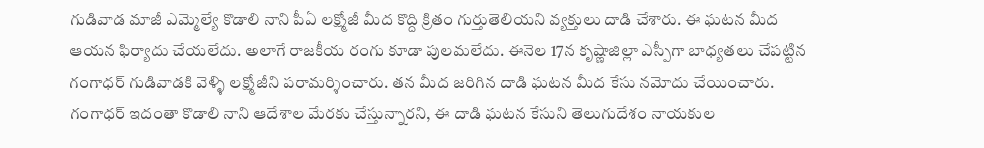గుడివాడ మాజీ ఎమ్మెల్యే కొడాలి నాని పీఏ లక్ష్మోజీ మీద కొద్ది క్రితం గుర్తుతెలియని వ్యక్తులు దాడి చేశారు. ఈ ఘటన మీద ఆయన ఫిర్యాదు చేయలేదు. అలాగే రాజకీయ రంగు కూడా పులమలేదు. ఈనెల 17న కృష్ణాజిల్లా ఎస్పీగా బాధ్యతలు చేపట్టిన గంగాధర్ గుడివాడకి వెళ్ళి లక్ష్మోజీని పరామర్శించారు. తన మీద జరిగిన దాడి ఘటన మీద కేసు నమోదు చేయించారు. గంగాధర్ ఇదంతా కొడాలి నాని ఆదేశాల మేరకు చేస్తున్నారని, ఈ దాడి ఘటన కేసుని తెలుగుదేశం నాయకుల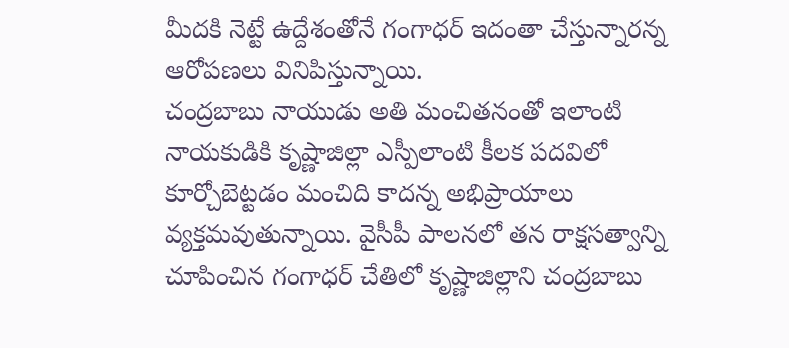మీదకి నెట్టే ఉద్దేశంతోనే గంగాధర్ ఇదంతా చేస్తున్నారన్న ఆరోపణలు వినిపిస్తున్నాయి.
చంద్రబాబు నాయుడు అతి మంచితనంతో ఇలాంటి నాయకుడికి కృష్ణాజిల్లా ఎస్పీలాంటి కీలక పదవిలో కూర్చోబెట్టడం మంచిది కాదన్న అభిప్రాయాలు వ్యక్తమవుతున్నాయి. వైసీపీ పాలనలో తన రాక్షసత్వాన్ని చూపించిన గంగాధర్ చేతిలో కృష్ణాజిల్లాని చంద్రబాబు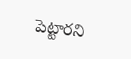పెట్టారని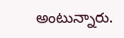అంటున్నారు.